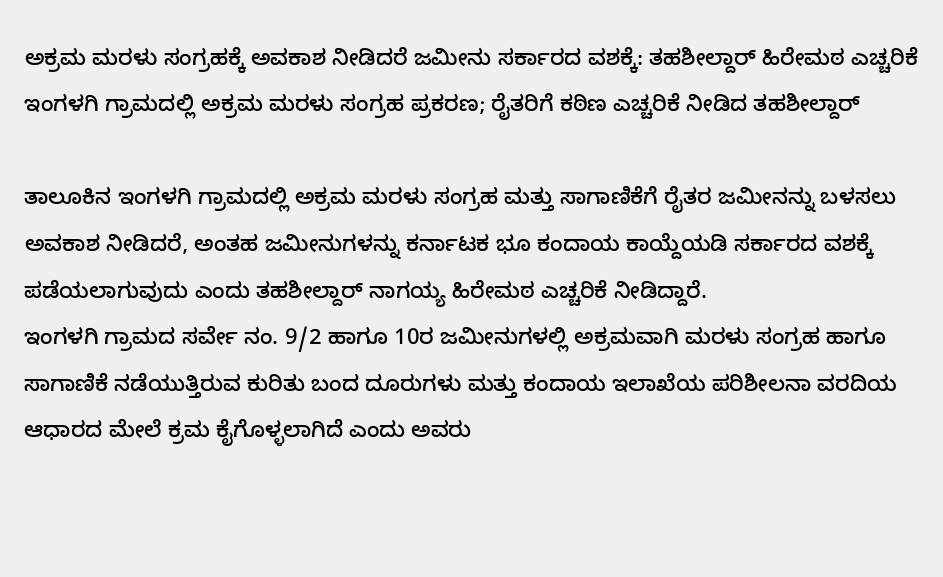ಅಕ್ರಮ ಮರಳು ಸಂಗ್ರಹಕ್ಕೆ ಅವಕಾಶ ನೀಡಿದರೆ ಜಮೀನು ಸರ್ಕಾರದ ವಶಕ್ಕೆ: ತಹಶೀಲ್ದಾರ್ ಹಿರೇಮಠ ಎಚ್ಚರಿಕೆ
ಇಂಗಳಗಿ ಗ್ರಾಮದಲ್ಲಿ ಅಕ್ರಮ ಮರಳು ಸಂಗ್ರಹ ಪ್ರಕರಣ; ರೈತರಿಗೆ ಕಠಿಣ ಎಚ್ಚರಿಕೆ ನೀಡಿದ ತಹಶೀಲ್ದಾರ್

ತಾಲೂಕಿನ ಇಂಗಳಗಿ ಗ್ರಾಮದಲ್ಲಿ ಅಕ್ರಮ ಮರಳು ಸಂಗ್ರಹ ಮತ್ತು ಸಾಗಾಣಿಕೆಗೆ ರೈತರ ಜಮೀನನ್ನು ಬಳಸಲು ಅವಕಾಶ ನೀಡಿದರೆ, ಅಂತಹ ಜಮೀನುಗಳನ್ನು ಕರ್ನಾಟಕ ಭೂ ಕಂದಾಯ ಕಾಯ್ದೆಯಡಿ ಸರ್ಕಾರದ ವಶಕ್ಕೆ ಪಡೆಯಲಾಗುವುದು ಎಂದು ತಹಶೀಲ್ದಾರ್ ನಾಗಯ್ಯ ಹಿರೇಮಠ ಎಚ್ಚರಿಕೆ ನೀಡಿದ್ದಾರೆ.
ಇಂಗಳಗಿ ಗ್ರಾಮದ ಸರ್ವೇ ನಂ. 9/2 ಹಾಗೂ 10ರ ಜಮೀನುಗಳಲ್ಲಿ ಅಕ್ರಮವಾಗಿ ಮರಳು ಸಂಗ್ರಹ ಹಾಗೂ ಸಾಗಾಣಿಕೆ ನಡೆಯುತ್ತಿರುವ ಕುರಿತು ಬಂದ ದೂರುಗಳು ಮತ್ತು ಕಂದಾಯ ಇಲಾಖೆಯ ಪರಿಶೀಲನಾ ವರದಿಯ ಆಧಾರದ ಮೇಲೆ ಕ್ರಮ ಕೈಗೊಳ್ಳಲಾಗಿದೆ ಎಂದು ಅವರು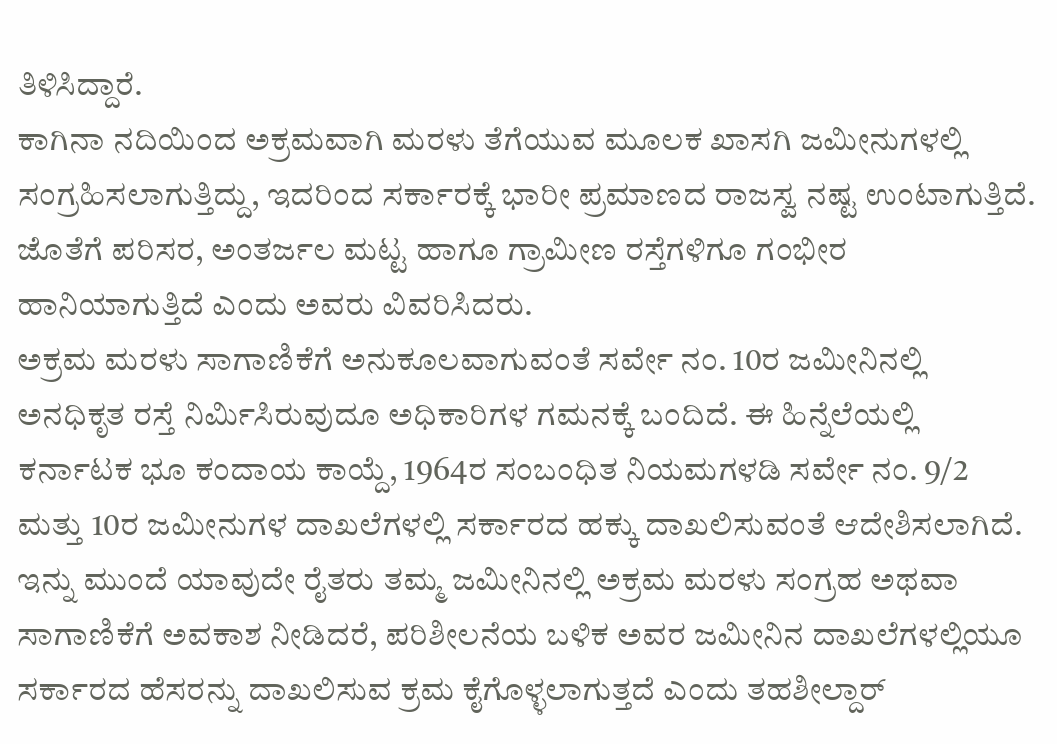ತಿಳಿಸಿದ್ದಾರೆ.
ಕಾಗಿನಾ ನದಿಯಿಂದ ಅಕ್ರಮವಾಗಿ ಮರಳು ತೆಗೆಯುವ ಮೂಲಕ ಖಾಸಗಿ ಜಮೀನುಗಳಲ್ಲಿ ಸಂಗ್ರಹಿಸಲಾಗುತ್ತಿದ್ದು, ಇದರಿಂದ ಸರ್ಕಾರಕ್ಕೆ ಭಾರೀ ಪ್ರಮಾಣದ ರಾಜಸ್ವ ನಷ್ಟ ಉಂಟಾಗುತ್ತಿದೆ. ಜೊತೆಗೆ ಪರಿಸರ, ಅಂತರ್ಜಲ ಮಟ್ಟ ಹಾಗೂ ಗ್ರಾಮೀಣ ರಸ್ತೆಗಳಿಗೂ ಗಂಭೀರ ಹಾನಿಯಾಗುತ್ತಿದೆ ಎಂದು ಅವರು ವಿವರಿಸಿದರು.
ಅಕ್ರಮ ಮರಳು ಸಾಗಾಣಿಕೆಗೆ ಅನುಕೂಲವಾಗುವಂತೆ ಸರ್ವೇ ನಂ. 10ರ ಜಮೀನಿನಲ್ಲಿ ಅನಧಿಕೃತ ರಸ್ತೆ ನಿರ್ಮಿಸಿರುವುದೂ ಅಧಿಕಾರಿಗಳ ಗಮನಕ್ಕೆ ಬಂದಿದೆ. ಈ ಹಿನ್ನೆಲೆಯಲ್ಲಿ ಕರ್ನಾಟಕ ಭೂ ಕಂದಾಯ ಕಾಯ್ದೆ, 1964ರ ಸಂಬಂಧಿತ ನಿಯಮಗಳಡಿ ಸರ್ವೇ ನಂ. 9/2 ಮತ್ತು 10ರ ಜಮೀನುಗಳ ದಾಖಲೆಗಳಲ್ಲಿ ಸರ್ಕಾರದ ಹಕ್ಕು ದಾಖಲಿಸುವಂತೆ ಆದೇಶಿಸಲಾಗಿದೆ.
ಇನ್ನು ಮುಂದೆ ಯಾವುದೇ ರೈತರು ತಮ್ಮ ಜಮೀನಿನಲ್ಲಿ ಅಕ್ರಮ ಮರಳು ಸಂಗ್ರಹ ಅಥವಾ ಸಾಗಾಣಿಕೆಗೆ ಅವಕಾಶ ನೀಡಿದರೆ, ಪರಿಶೀಲನೆಯ ಬಳಿಕ ಅವರ ಜಮೀನಿನ ದಾಖಲೆಗಳಲ್ಲಿಯೂ ಸರ್ಕಾರದ ಹೆಸರನ್ನು ದಾಖಲಿಸುವ ಕ್ರಮ ಕೈಗೊಳ್ಳಲಾಗುತ್ತದೆ ಎಂದು ತಹಶೀಲ್ದಾರ್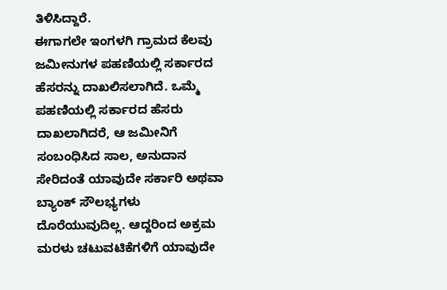ತಿಳಿಸಿದ್ದಾರೆ.
ಈಗಾಗಲೇ ಇಂಗಳಗಿ ಗ್ರಾಮದ ಕೆಲವು ಜಮೀನುಗಳ ಪಹಣಿಯಲ್ಲಿ ಸರ್ಕಾರದ ಹೆಸರನ್ನು ದಾಖಲಿಸಲಾಗಿದೆ. ಒಮ್ಮೆ ಪಹಣಿಯಲ್ಲಿ ಸರ್ಕಾರದ ಹೆಸರು ದಾಖಲಾಗಿದರೆ, ಆ ಜಮೀನಿಗೆ ಸಂಬಂಧಿಸಿದ ಸಾಲ, ಅನುದಾನ ಸೇರಿದಂತೆ ಯಾವುದೇ ಸರ್ಕಾರಿ ಅಥವಾ ಬ್ಯಾಂಕ್ ಸೌಲಭ್ಯಗಳು ದೊರೆಯುವುದಿಲ್ಲ. ಆದ್ದರಿಂದ ಅಕ್ರಮ ಮರಳು ಚಟುವಟಿಕೆಗಳಿಗೆ ಯಾವುದೇ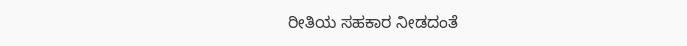ರೀತಿಯ ಸಹಕಾರ ನೀಡದಂತೆ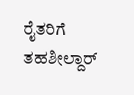ರೈತರಿಗೆ ತಹಶೀಲ್ದಾರ್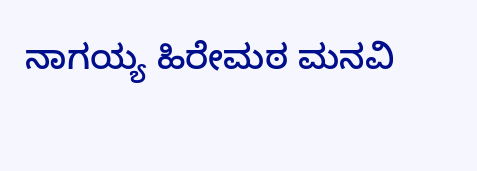ನಾಗಯ್ಯ ಹಿರೇಮಠ ಮನವಿ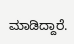ಮಾಡಿದ್ದಾರೆ.